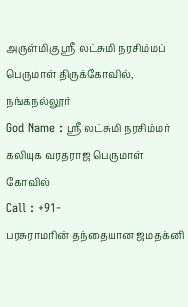அருள்மிகு ஸ்ரீ லட்சுமி நரசிம்மப் பெருமாள் திருக்கோவில், நங்கநல்லூர்
God Name : ஸ்ரீ லட்சுமி நரசிம்மர்
கலியுக வரதராஜ பெருமாள் கோவில்
Call : +91-
பரசுராமரின் தந்தையான ஜமதக்னி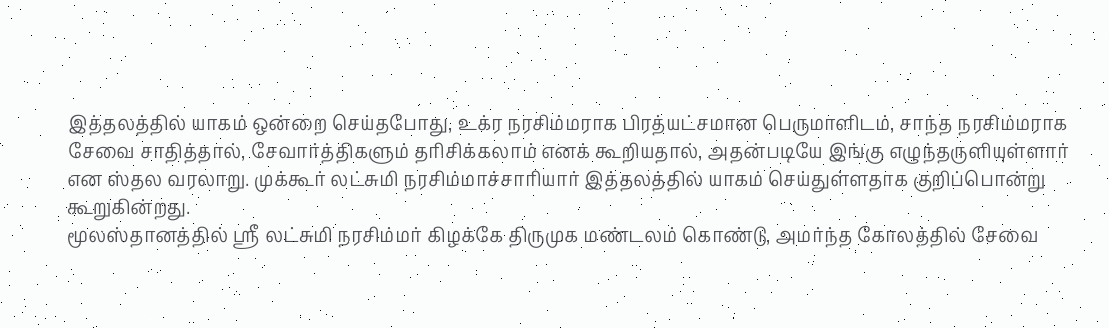இத்தலத்தில் யாகம் ஒன்றை செய்தபோது, உக்ர நரசிம்மராக பிரத்யட்சமான பெருமாளிடம், சாந்த நரசிம்மராக சேவை சாதித்தால், சேவார்த்திகளும் தரிசிக்கலாம் எனக் கூறியதால், அதன்படியே இங்கு எழுந்தருளியுள்ளார் என ஸ்தல வரலாறு. முக்கூர் லட்சுமி நரசிம்மாச்சாரியார் இத்தலத்தில் யாகம் செய்துள்ளதாக குறிப்பொன்று கூறுகின்றது.
மூலஸ்தானத்தில் ஸ்ரீ லட்சுமி நரசிம்மர் கிழக்கே திருமுக மண்டலம் கொண்டு, அமர்ந்த கோலத்தில் சேவை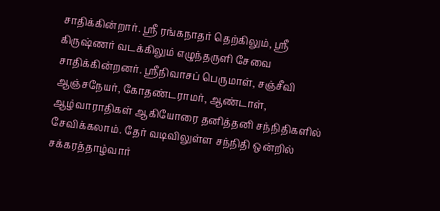சாதிக்கின்றார். ஸ்ரீ ரங்கநாதர் தெற்கிலும், ஸ்ரீ கிருஷ்ணர் வடக்கிலும் எழுந்தருளி சேவை சாதிக்கின்றனர். ஸ்ரீநிவாசப் பெருமாள், சஞ்சீவி ஆஞ்சநேயர், கோதண்டராமர், ஆண்டாள், ஆழ்வாராதிகள் ஆகியோரை தனித்தனி சந்நிதிகளில் சேவிக்கலாம். தேர் வடிவிலுள்ள சந்நிதி ஒன்றில் சக்கரத்தாழ்வார்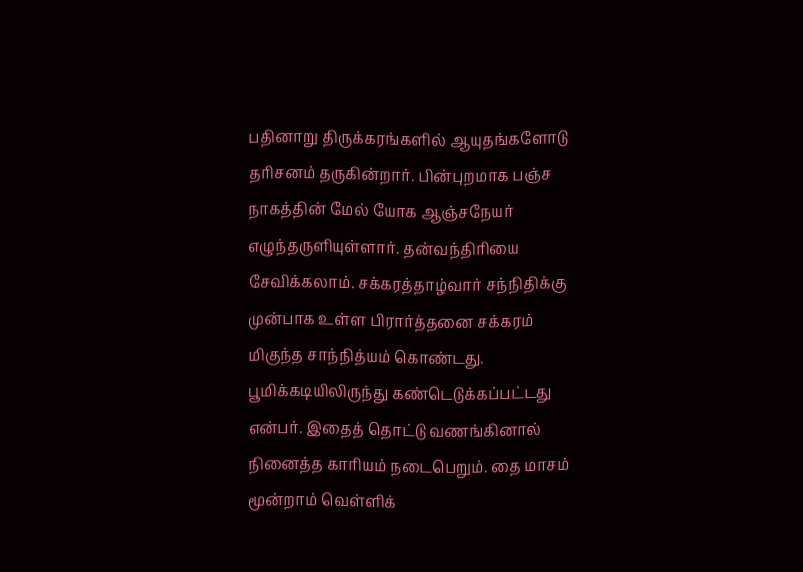பதினாறு திருக்கரங்களில் ஆயுதங்களோடு தரிசனம் தருகின்றார். பின்புறமாக பஞ்ச நாகத்தின் மேல் யோக ஆஞ்சநேயர் எழுந்தருளியுள்ளார். தன்வந்திரியை சேவிக்கலாம். சக்கரத்தாழ்வார் சந்நிதிக்கு முன்பாக உள்ள பிரார்த்தனை சக்கரம் மிகுந்த சாந்நித்யம் கொண்டது. பூமிக்கடியிலிருந்து கண்டெடுக்கப்பட்டது என்பர். இதைத் தொட்டு வணங்கினால் நினைத்த காரியம் நடைபெறும். தை மாசம் மூன்றாம் வெள்ளிக்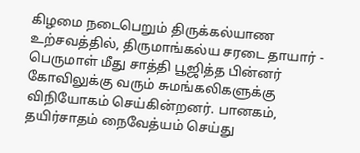கிழமை நடைபெறும் திருக்கல்யாண உற்சவத்தில், திருமாங்கல்ய சரடை தாயார் - பெருமாள் மீது சாத்தி பூஜித்த பின்னர் கோவிலுக்கு வரும் சுமங்கலிகளுக்கு விநியோகம் செய்கின்றனர். பானகம், தயிர்சாதம் நைவேத்யம் செய்து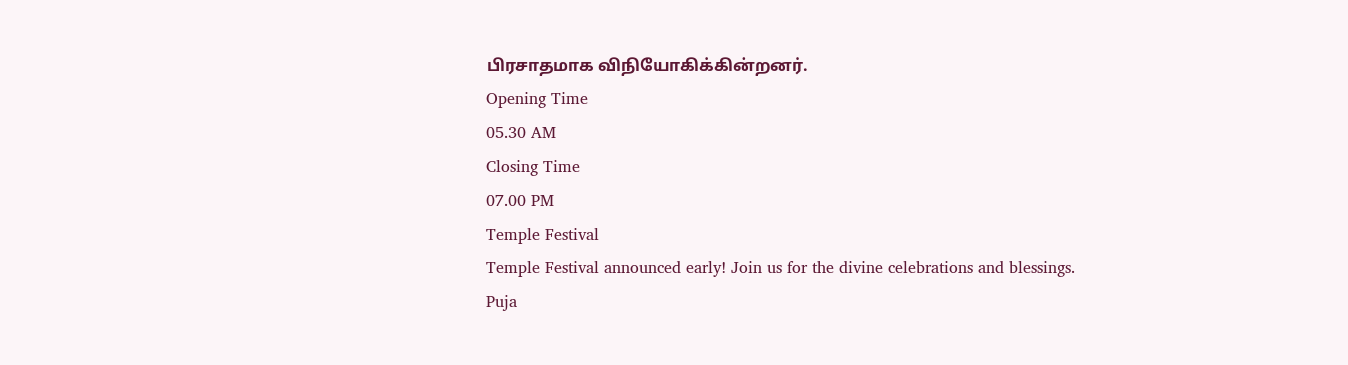பிரசாதமாக விநியோகிக்கின்றனர்.
Opening Time
05.30 AM
Closing Time
07.00 PM
Temple Festival
Temple Festival announced early! Join us for the divine celebrations and blessings.
Puja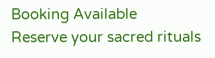Booking Available
Reserve your sacred rituals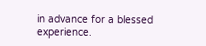in advance for a blessed experience.